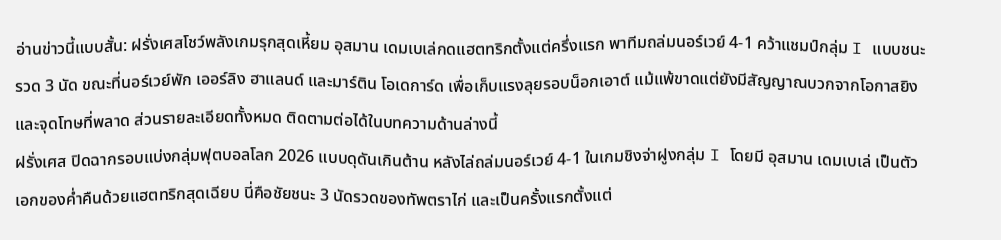อ่านข่าวนี้แบบสั้น: ฝรั่งเศสโชว์พลังเกมรุกสุดเหี้ยม อุสมาน เดมเบเล่กดแฮตทริกตั้งแต่ครึ่งแรก พาทีมถล่มนอร์เวย์ 4-1 คว้าแชมป์กลุ่ม I แบบชนะรวด 3 นัด ขณะที่นอร์เวย์พัก เออร์ลิง ฮาแลนด์ และมาร์ติน โอเดการ์ด เพื่อเก็บแรงลุยรอบน็อกเอาต์ แม้แพ้ขาดแต่ยังมีสัญญาณบวกจากโอกาสยิงและจุดโทษที่พลาด ส่วนรายละเอียดทั้งหมด ติดตามต่อได้ในบทความด้านล่างนี้
ฝรั่งเศส ปิดฉากรอบแบ่งกลุ่มฟุตบอลโลก 2026 แบบดุดันเกินต้าน หลังไล่ถล่มนอร์เวย์ 4-1 ในเกมชิงจ่าฝูงกลุ่ม I โดยมี อุสมาน เดมเบเล่ เป็นตัวเอกของค่ำคืนด้วยแฮตทริกสุดเฉียบ นี่คือชัยชนะ 3 นัดรวดของทัพตราไก่ และเป็นครั้งแรกตั้งแต่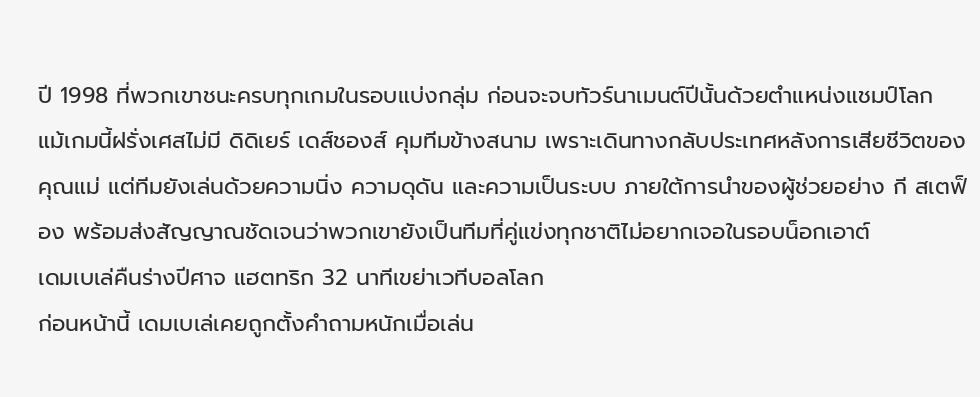ปี 1998 ที่พวกเขาชนะครบทุกเกมในรอบแบ่งกลุ่ม ก่อนจะจบทัวร์นาเมนต์ปีนั้นด้วยตำแหน่งแชมป์โลก
แม้เกมนี้ฝรั่งเศสไม่มี ดิดิเยร์ เดส์ชองส์ คุมทีมข้างสนาม เพราะเดินทางกลับประเทศหลังการเสียชีวิตของคุณแม่ แต่ทีมยังเล่นด้วยความนิ่ง ความดุดัน และความเป็นระบบ ภายใต้การนำของผู้ช่วยอย่าง กี สเตฟ็อง พร้อมส่งสัญญาณชัดเจนว่าพวกเขายังเป็นทีมที่คู่แข่งทุกชาติไม่อยากเจอในรอบน็อกเอาต์
เดมเบเล่คืนร่างปีศาจ แฮตทริก 32 นาทีเขย่าเวทีบอลโลก
ก่อนหน้านี้ เดมเบเล่เคยถูกตั้งคำถามหนักเมื่อเล่น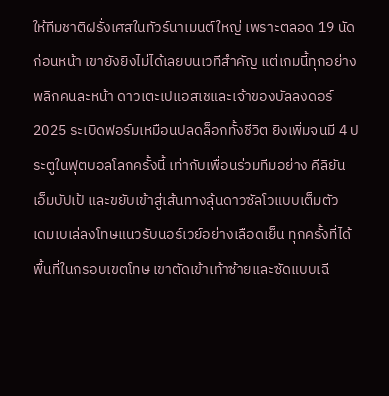ให้ทีมชาติฝรั่งเศสในทัวร์นาเมนต์ใหญ่ เพราะตลอด 19 นัดก่อนหน้า เขายังยิงไม่ได้เลยบนเวทีสำคัญ แต่เกมนี้ทุกอย่างพลิกคนละหน้า ดาวเตะเปแอสเชและเจ้าของบัลลงดอร์ 2025 ระเบิดฟอร์มเหมือนปลดล็อกทั้งชีวิต ยิงเพิ่มจนมี 4 ประตูในฟุตบอลโลกครั้งนี้ เท่ากับเพื่อนร่วมทีมอย่าง คีลิยัน เอ็มบัปเป้ และขยับเข้าสู่เส้นทางลุ้นดาวซัลโวแบบเต็มตัว
เดมเบเล่ลงโทษแนวรับนอร์เวย์อย่างเลือดเย็น ทุกครั้งที่ได้พื้นที่ในกรอบเขตโทษ เขาตัดเข้าเท้าซ้ายและซัดแบบเฉี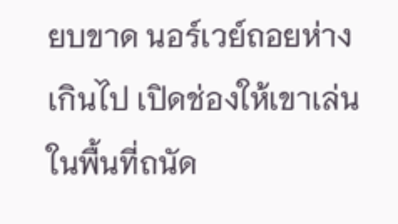ยบขาด นอร์เวย์ถอยห่างเกินไป เปิดช่องให้เขาเล่นในพื้นที่ถนัด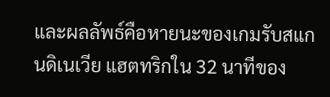และผลลัพธ์คือหายนะของเกมรับสแกนดิเนเวีย แฮตทริกใน 32 นาทีของ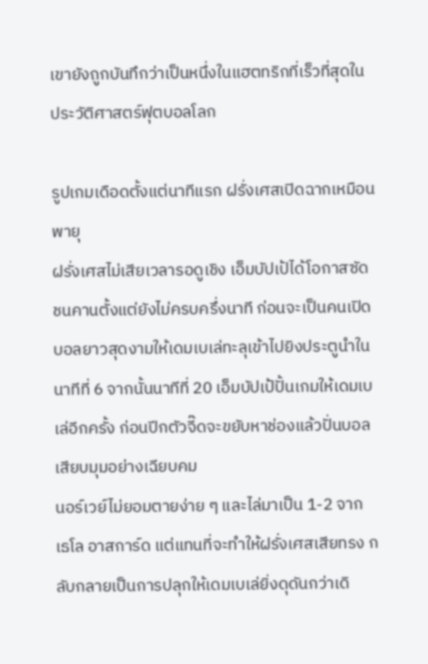เขายังถูกบันทึกว่าเป็นหนึ่งในแฮตทริกที่เร็วที่สุดในประวัติศาสตร์ฟุตบอลโลก

รูปเกมเดือดตั้งแต่นาทีแรก ฝรั่งเศสเปิดฉากเหมือนพายุ
ฝรั่งเศสไม่เสียเวลารอดูเชิง เอ็มบัปเป้ได้โอกาสซัดชนคานตั้งแต่ยังไม่ครบครึ่งนาที ก่อนจะเป็นคนเปิดบอลยาวสุดงามให้เดมเบเล่ทะลุเข้าไปยิงประตูนำในนาทีที่ 6 จากนั้นนาทีที่ 20 เอ็มบัปเป้ปั้นเกมให้เดมเบเล่อีกครั้ง ก่อนปีกตัวจี๊ดจะขยับหาช่องแล้วปั่นบอลเสียบมุมอย่างเฉียบคม
นอร์เวย์ไม่ยอมตายง่าย ๆ และไล่มาเป็น 1-2 จาก เธโล อาสการ์ด แต่แทนที่จะทำให้ฝรั่งเศสเสียทรง กลับกลายเป็นการปลุกให้เดมเบเล่ยิ่งดุดันกว่าเดิ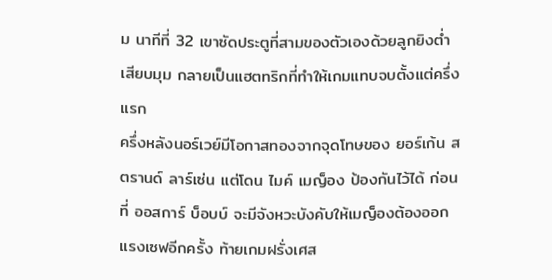ม นาทีที่ 32 เขาซัดประตูที่สามของตัวเองด้วยลูกยิงต่ำเสียบมุม กลายเป็นแฮตทริกที่ทำให้เกมแทบจบตั้งแต่ครึ่งแรก
ครึ่งหลังนอร์เวย์มีโอกาสทองจากจุดโทษของ ยอร์เก้น สตรานด์ ลาร์เซ่น แต่โดน ไมค์ เมญ็อง ป้องกันไว้ได้ ก่อนที่ ออสการ์ บ็อบบ์ จะมีจังหวะบังคับให้เมญ็องต้องออกแรงเซฟอีกครั้ง ท้ายเกมฝรั่งเศส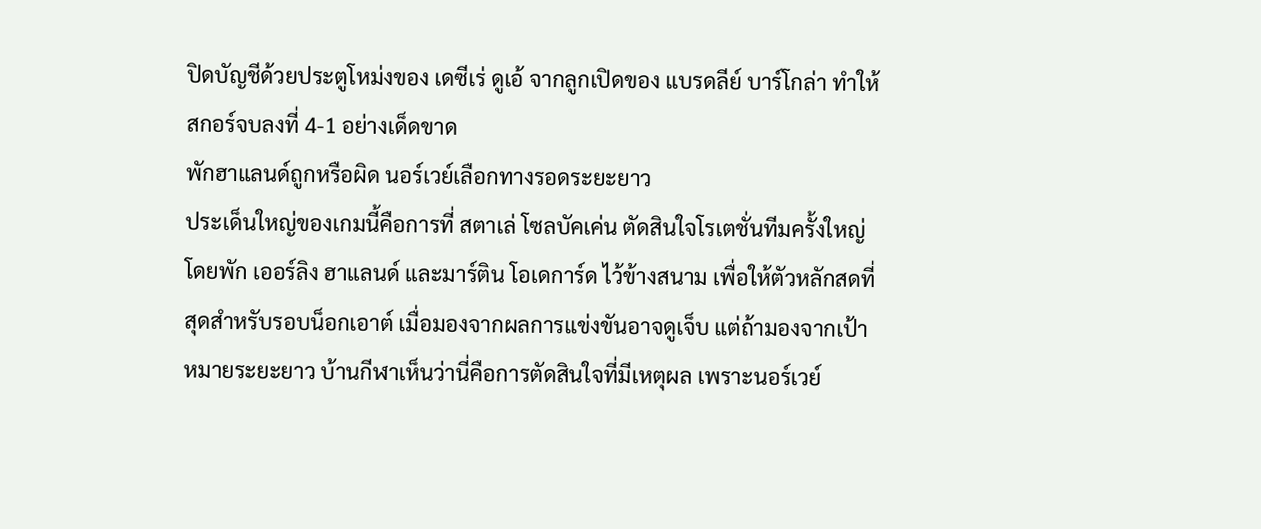ปิดบัญชีด้วยประตูโหม่งของ เดซีเร่ ดูเอ้ จากลูกเปิดของ แบรดลีย์ บาร์โกล่า ทำให้สกอร์จบลงที่ 4-1 อย่างเด็ดขาด
พักฮาแลนด์ถูกหรือผิด นอร์เวย์เลือกทางรอดระยะยาว
ประเด็นใหญ่ของเกมนี้คือการที่ สตาเล่ โซลบัคเค่น ตัดสินใจโรเตชั่นทีมครั้งใหญ่ โดยพัก เออร์ลิง ฮาแลนด์ และมาร์ติน โอเดการ์ด ไว้ข้างสนาม เพื่อให้ตัวหลักสดที่สุดสำหรับรอบน็อกเอาต์ เมื่อมองจากผลการแข่งขันอาจดูเจ็บ แต่ถ้ามองจากเป้าหมายระยะยาว บ้านกีฬาเห็นว่านี่คือการตัดสินใจที่มีเหตุผล เพราะนอร์เวย์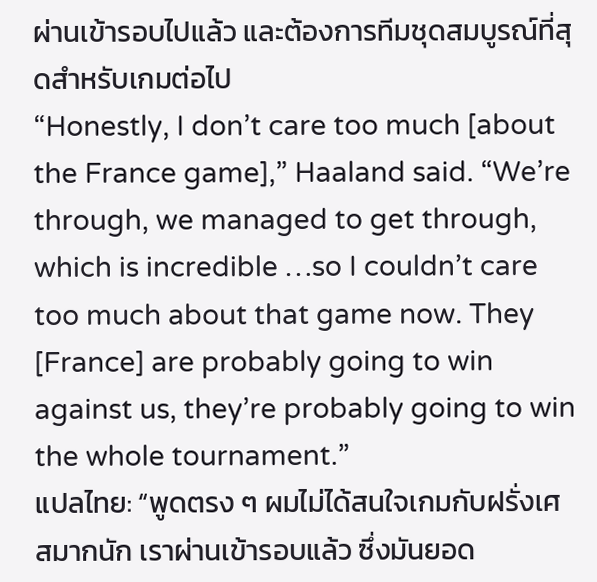ผ่านเข้ารอบไปแล้ว และต้องการทีมชุดสมบูรณ์ที่สุดสำหรับเกมต่อไป
“Honestly, I don’t care too much [about the France game],” Haaland said. “We’re through, we managed to get through, which is incredible …so I couldn’t care too much about that game now. They [France] are probably going to win against us, they’re probably going to win the whole tournament.”
แปลไทย: “พูดตรง ๆ ผมไม่ได้สนใจเกมกับฝรั่งเศสมากนัก เราผ่านเข้ารอบแล้ว ซึ่งมันยอด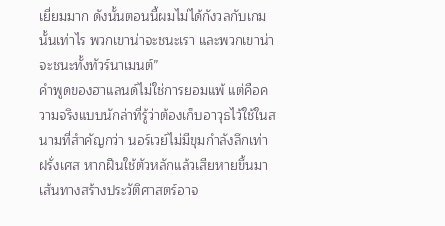เยี่ยมมาก ดังนั้นตอนนี้ผมไม่ได้กังวลกับเกมนั้นเท่าไร พวกเขาน่าจะชนะเรา และพวกเขาน่าจะชนะทั้งทัวร์นาเมนต์”
คำพูดของฮาแลนด์ไม่ใช่การยอมแพ้ แต่คือความจริงแบบนักล่าที่รู้ว่าต้องเก็บอาวุธไว้ใช้ในสนามที่สำคัญกว่า นอร์เวย์ไม่มีขุมกำลังลึกเท่าฝรั่งเศส หากฝืนใช้ตัวหลักแล้วเสียหายขึ้นมา เส้นทางสร้างประวัติศาสตร์อาจ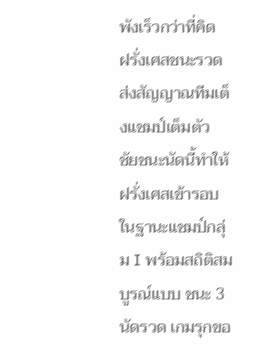พังเร็วกว่าที่คิด
ฝรั่งเศสชนะรวด ส่งสัญญาณทีมเต็งแชมป์เต็มตัว
ชัยชนะนัดนี้ทำให้ฝรั่งเศสเข้ารอบในฐานะแชมป์กลุ่ม I พร้อมสถิติสมบูรณ์แบบ ชนะ 3 นัดรวด เกมรุกขอ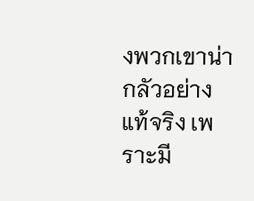งพวกเขาน่ากลัวอย่างแท้จริง เพราะมี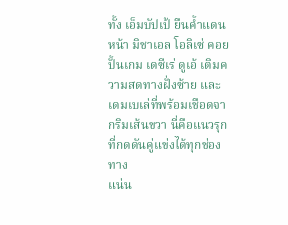ทั้ง เอ็มบัปเป้ ยืนค้ำแดนหน้า มิชาเอล โอลิเซ่ คอยปั้นเกม เดซีเร่ ดูเอ้ เติมความสดทางฝั่งซ้าย และเดมเบเล่ที่พร้อมเชือดจากริมเส้นขวา นี่คือแนวรุกที่กดดันคู่แข่งได้ทุกช่องทาง
แน่น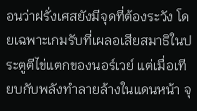อนว่าฝรั่งเศสยังมีจุดที่ต้องระวัง โดยเฉพาะเกมรับที่เผลอเสียสมาธิในประตูตีไข่แตกของนอร์เวย์ แต่เมื่อเทียบกับพลังทำลายล้างในแดนหน้า จุ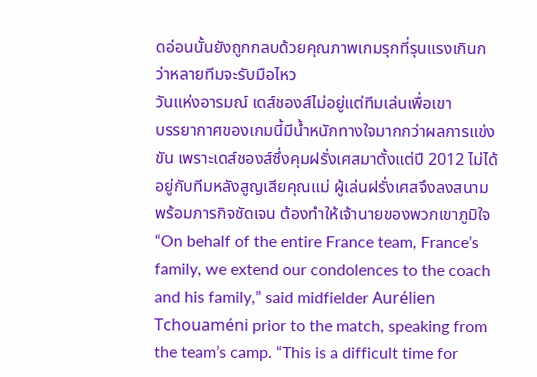ดอ่อนนั้นยังถูกกลบด้วยคุณภาพเกมรุกที่รุนแรงเกินกว่าหลายทีมจะรับมือไหว
วันแห่งอารมณ์ เดส์ชองส์ไม่อยู่แต่ทีมเล่นเพื่อเขา
บรรยากาศของเกมนี้มีน้ำหนักทางใจมากกว่าผลการแข่งขัน เพราะเดส์ชองส์ซึ่งคุมฝรั่งเศสมาตั้งแต่ปี 2012 ไม่ได้อยู่กับทีมหลังสูญเสียคุณแม่ ผู้เล่นฝรั่งเศสจึงลงสนามพร้อมภารกิจชัดเจน ต้องทำให้เจ้านายของพวกเขาภูมิใจ
“On behalf of the entire France team, France’s family, we extend our condolences to the coach and his family,” said midfielder Aurélien Tchouaméni prior to the match, speaking from the team’s camp. “This is a difficult time for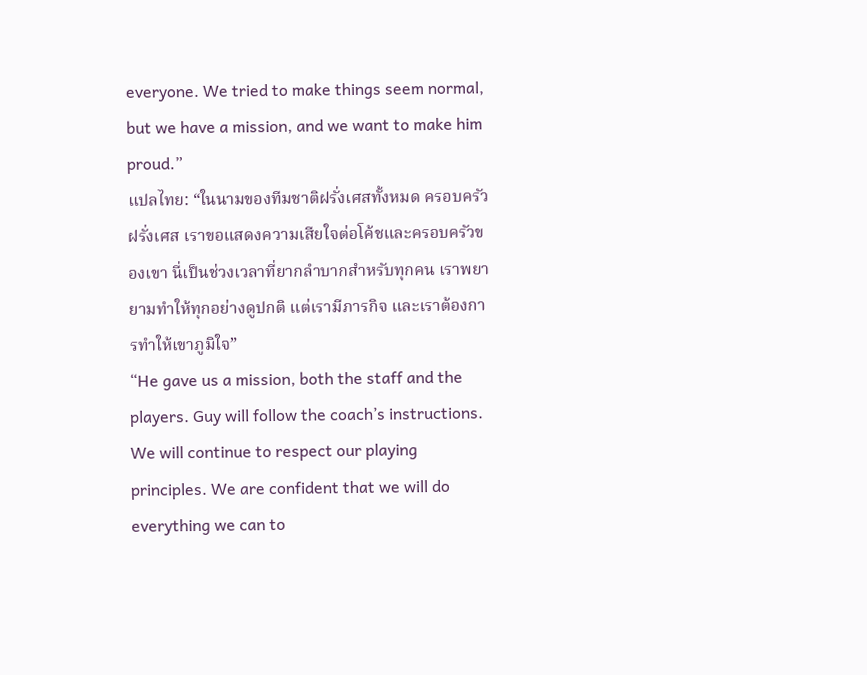everyone. We tried to make things seem normal, but we have a mission, and we want to make him proud.”
แปลไทย: “ในนามของทีมชาติฝรั่งเศสทั้งหมด ครอบครัวฝรั่งเศส เราขอแสดงความเสียใจต่อโค้ชและครอบครัวของเขา นี่เป็นช่วงเวลาที่ยากลำบากสำหรับทุกคน เราพยายามทำให้ทุกอย่างดูปกติ แต่เรามีภารกิจ และเราต้องการทำให้เขาภูมิใจ”
“He gave us a mission, both the staff and the players. Guy will follow the coach’s instructions. We will continue to respect our playing principles. We are confident that we will do everything we can to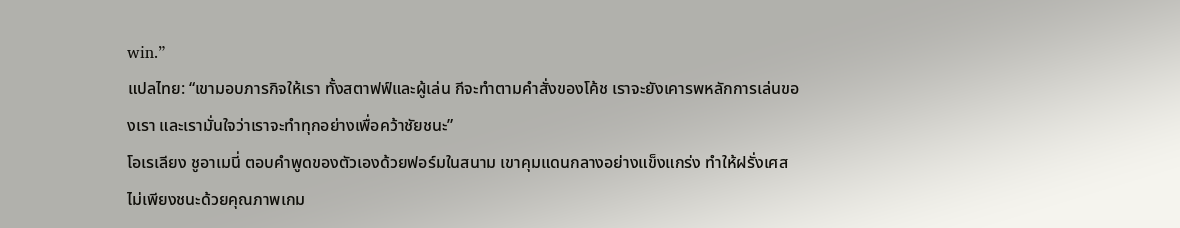win.”
แปลไทย: “เขามอบภารกิจให้เรา ทั้งสตาฟฟ์และผู้เล่น กีจะทำตามคำสั่งของโค้ช เราจะยังเคารพหลักการเล่นของเรา และเรามั่นใจว่าเราจะทำทุกอย่างเพื่อคว้าชัยชนะ”
โอเรเลียง ชูอาเมนี่ ตอบคำพูดของตัวเองด้วยฟอร์มในสนาม เขาคุมแดนกลางอย่างแข็งแกร่ง ทำให้ฝรั่งเศสไม่เพียงชนะด้วยคุณภาพเกม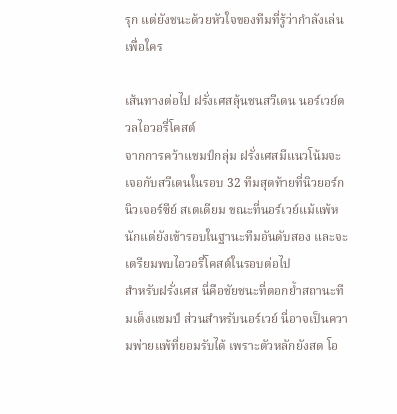รุก แต่ยังชนะด้วยหัวใจของทีมที่รู้ว่ากำลังเล่นเพื่อใคร

เส้นทางต่อไป ฝรั่งเศสลุ้นชนสวีเดน นอร์เวย์ดวลไอวอรี่โคสต์
จากการคว้าแชมป์กลุ่ม ฝรั่งเศสมีแนวโน้มจะเจอกับสวีเดนในรอบ 32 ทีมสุดท้ายที่นิวยอร์ก นิวเจอร์ซีย์ สเตเดียม ขณะที่นอร์เวย์แม้แพ้หนักแต่ยังเข้ารอบในฐานะทีมอันดับสอง และจะเตรียมพบไอวอรี่โคสต์ในรอบต่อไป
สำหรับฝรั่งเศส นี่คือชัยชนะที่ตอกย้ำสถานะทีมเต็งแชมป์ ส่วนสำหรับนอร์เวย์ นี่อาจเป็นความพ่ายแพ้ที่ยอมรับได้ เพราะตัวหลักยังสด โอ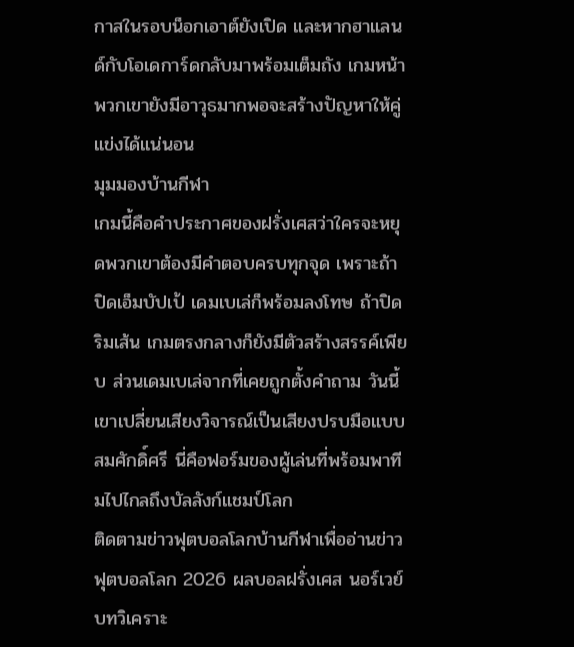กาสในรอบน็อกเอาต์ยังเปิด และหากฮาแลนด์กับโอเดการ์ดกลับมาพร้อมเต็มถัง เกมหน้าพวกเขายังมีอาวุธมากพอจะสร้างปัญหาให้คู่แข่งได้แน่นอน
มุมมองบ้านกีฬา
เกมนี้คือคำประกาศของฝรั่งเศสว่าใครจะหยุดพวกเขาต้องมีคำตอบครบทุกจุด เพราะถ้าปิดเอ็มบัปเป้ เดมเบเล่ก็พร้อมลงโทษ ถ้าปิดริมเส้น เกมตรงกลางก็ยังมีตัวสร้างสรรค์เพียบ ส่วนเดมเบเล่จากที่เคยถูกตั้งคำถาม วันนี้เขาเปลี่ยนเสียงวิจารณ์เป็นเสียงปรบมือแบบสมศักดิ์ศรี นี่คือฟอร์มของผู้เล่นที่พร้อมพาทีมไปไกลถึงบัลลังก์แชมป์โลก
ติดตามข่าวฟุตบอลโลกบ้านกีฬาเพื่ออ่านข่าวฟุตบอลโลก 2026 ผลบอลฝรั่งเศส นอร์เวย์ บทวิเคราะ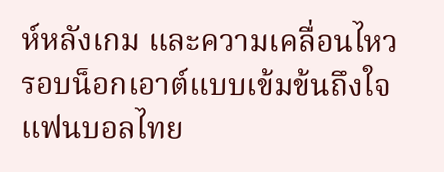ห์หลังเกม และความเคลื่อนไหวรอบน็อกเอาต์แบบเข้มข้นถึงใจแฟนบอลไทย